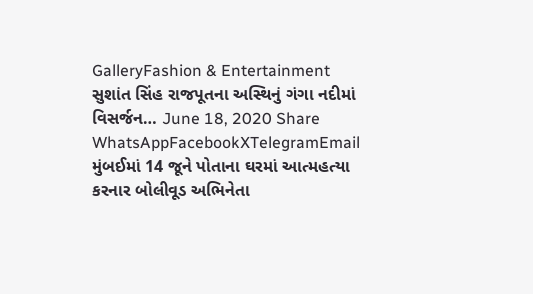GalleryFashion & Entertainment સુશાંત સિંહ રાજપૂતના અસ્થિનું ગંગા નદીમાં વિસર્જન… June 18, 2020 Share WhatsAppFacebookXTelegramEmail મુંબઈમાં 14 જૂને પોતાના ઘરમાં આત્મહત્યા કરનાર બોલીવૂડ અભિનેતા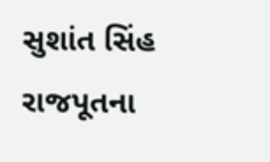સુશાંત સિંહ રાજપૂતના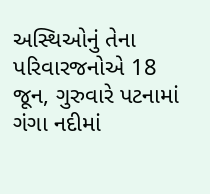અસ્થિઓનું તેના પરિવારજનોએ 18 જૂન, ગુરુવારે પટનામાં ગંગા નદીમાં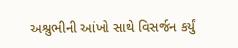અશ્રુભીની આંખો સાથે વિસર્જન કર્યું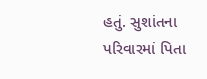હતું. સુશાંતના પરિવારમાં પિતા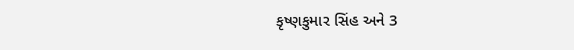કૃષ્ણકુમાર સિંહ અને 3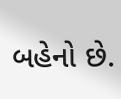બહેનો છે.